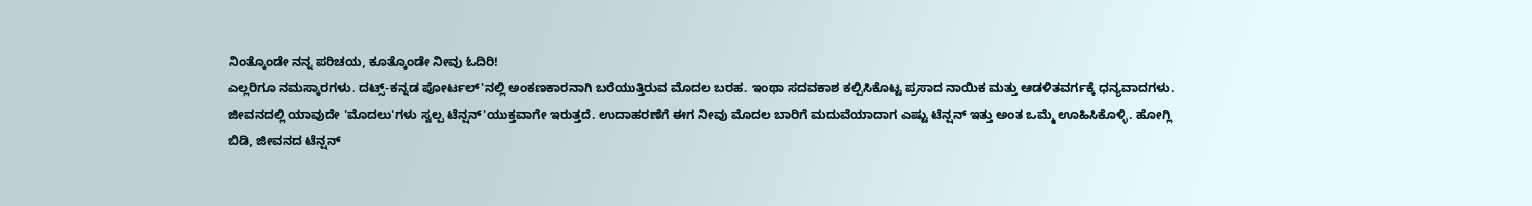ನಿಂತ್ಕೊಂಡೇ ನನ್ನ ಪರಿಚಯ, ಕೂತ್ಕೊಂಡೇ ನೀವು ಓದಿರಿ!
ಎಲ್ಲರಿಗೂ ನಮಸ್ಕಾರಗಳು. ದಟ್ಸ್-ಕನ್ನಡ ಪೋರ್ಟಲ್'ನಲ್ಲಿ ಅಂಕಣಕಾರನಾಗಿ ಬರೆಯುತ್ತಿರುವ ಮೊದಲ ಬರಹ. ಇಂಥಾ ಸದವಕಾಶ ಕಲ್ಪಿಸಿಕೊಟ್ಟ ಪ್ರಸಾದ ನಾಯಿಕ ಮತ್ತು ಆಡಳಿತವರ್ಗಕ್ಕೆ ಧನ್ಯವಾದಗಳು.
ಜೀವನದಲ್ಲಿ ಯಾವುದೇ 'ಮೊದಲು'ಗಳು ಸ್ವಲ್ಪ ಟೆನ್ಷನ್'ಯುಕ್ತವಾಗೇ ಇರುತ್ತದೆ. ಉದಾಹರಣೆಗೆ ಈಗ ನೀವು ಮೊದಲ ಬಾರಿಗೆ ಮದುವೆಯಾದಾಗ ಎಷ್ಟು ಟೆನ್ಷನ್ ಇತ್ತು ಅಂತ ಒಮ್ಮೆ ಊಹಿಸಿಕೊಳ್ಳಿ. ಹೋಗ್ಲಿ ಬಿಡಿ, ಜೀವನದ ಟೆನ್ಷನ್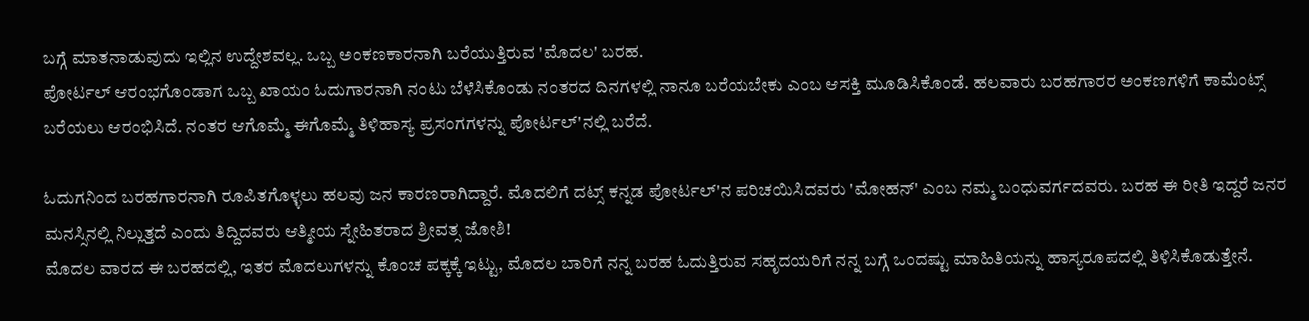ಬಗ್ಗೆ ಮಾತನಾಡುವುದು ಇಲ್ಲಿನ ಉದ್ದೇಶವಲ್ಲ. ಒಬ್ಬ ಅಂಕಣಕಾರನಾಗಿ ಬರೆಯುತ್ತಿರುವ 'ಮೊದಲ' ಬರಹ.
ಪೋರ್ಟಲ್ ಆರಂಭಗೊಂಡಾಗ ಒಬ್ಬ ಖಾಯಂ ಓದುಗಾರನಾಗಿ ನಂಟು ಬೆಳೆಸಿಕೊಂಡು ನಂತರದ ದಿನಗಳಲ್ಲಿ ನಾನೂ ಬರೆಯಬೇಕು ಎಂಬ ಆಸಕ್ತಿ ಮೂಡಿಸಿಕೊಂಡೆ. ಹಲವಾರು ಬರಹಗಾರರ ಅಂಕಣಗಳಿಗೆ ಕಾಮೆಂಟ್ಸ್ ಬರೆಯಲು ಆರಂಭಿಸಿದೆ. ನಂತರ ಆಗೊಮ್ಮೆ ಈಗೊಮ್ಮೆ ತಿಳಿಹಾಸ್ಯ ಪ್ರಸಂಗಗಳನ್ನು ಪೋರ್ಟಲ್'ನಲ್ಲಿ ಬರೆದೆ.

ಓದುಗನಿಂದ ಬರಹಗಾರನಾಗಿ ರೂಪಿತಗೊಳ್ಳಲು ಹಲವು ಜನ ಕಾರಣರಾಗಿದ್ದಾರೆ. ಮೊದಲಿಗೆ ದಟ್ಸ್ ಕನ್ನಡ ಪೋರ್ಟಲ್'ನ ಪರಿಚಯಿಸಿದವರು 'ಮೋಹನ್' ಎಂಬ ನಮ್ಮ ಬಂಧುವರ್ಗದವರು. ಬರಹ ಈ ರೀತಿ ಇದ್ದರೆ ಜನರ ಮನಸ್ಸಿನಲ್ಲಿ ನಿಲ್ಲುತ್ತದೆ ಎಂದು ತಿದ್ದಿದವರು ಆತ್ಮೀಯ ಸ್ನೇಹಿತರಾದ ಶ್ರೀವತ್ಸ ಜೋಶಿ!
ಮೊದಲ ವಾರದ ಈ ಬರಹದಲ್ಲಿ, ಇತರ ಮೊದಲುಗಳನ್ನು ಕೊಂಚ ಪಕ್ಕಕ್ಕೆ ಇಟ್ಟು, ಮೊದಲ ಬಾರಿಗೆ ನನ್ನ ಬರಹ ಓದುತ್ತಿರುವ ಸಹೃದಯರಿಗೆ ನನ್ನ ಬಗ್ಗೆ ಒಂದಷ್ಟು ಮಾಹಿತಿಯನ್ನು ಹಾಸ್ಯರೂಪದಲ್ಲಿ ತಿಳಿಸಿಕೊಡುತ್ತೇನೆ.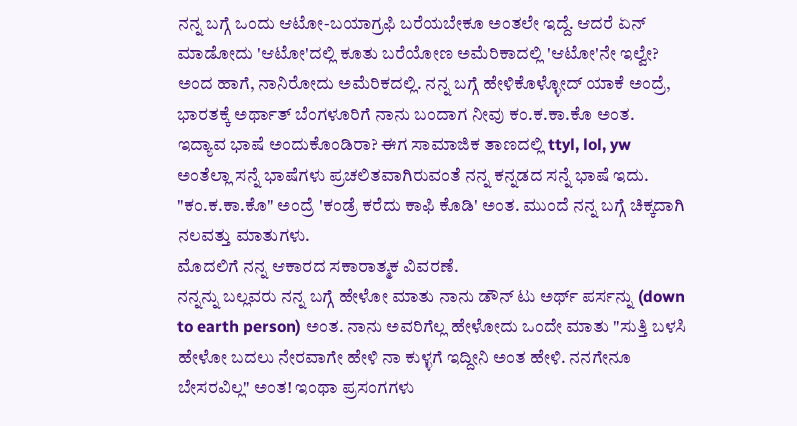ನನ್ನ ಬಗ್ಗೆ ಒಂದು ಆಟೋ-ಬಯಾಗ್ರಫಿ ಬರೆಯಬೇಕೂ ಅಂತಲೇ ಇದ್ದೆ. ಆದರೆ ಏನ್ ಮಾಡೋದು 'ಆಟೋ'ದಲ್ಲಿ ಕೂತು ಬರೆಯೋಣ ಅಮೆರಿಕಾದಲ್ಲಿ 'ಆಟೋ'ನೇ ಇಲ್ವೇ? ಅಂದ ಹಾಗೆ, ನಾನಿರೋದು ಅಮೆರಿಕದಲ್ಲಿ. ನನ್ನ ಬಗ್ಗೆ ಹೇಳಿಕೊಳ್ಳೋದ್ ಯಾಕೆ ಅಂದ್ರೆ, ಭಾರತಕ್ಕೆ ಅರ್ಥಾತ್ ಬೆಂಗಳೂರಿಗೆ ನಾನು ಬಂದಾಗ ನೀವು ಕಂ.ಕ.ಕಾ.ಕೊ ಅಂತ. ಇದ್ಯಾವ ಭಾಷೆ ಅಂದುಕೊಂಡಿರಾ? ಈಗ ಸಾಮಾಜಿಕ ತಾಣದಲ್ಲಿ ttyl, lol, yw ಅಂತೆಲ್ಲಾ ಸನ್ನೆ ಭಾಷೆಗಳು ಪ್ರಚಲಿತವಾಗಿರುವಂತೆ ನನ್ನ ಕನ್ನಡದ ಸನ್ನೆ ಭಾಷೆ ಇದು. "ಕಂ.ಕ.ಕಾ.ಕೊ" ಅಂದ್ರೆ 'ಕಂಡ್ರೆ ಕರೆದು ಕಾಫಿ ಕೊಡಿ' ಅಂತ. ಮುಂದೆ ನನ್ನ ಬಗ್ಗೆ ಚಿಕ್ಕದಾಗಿ ನಲವತ್ತು ಮಾತುಗಳು.
ಮೊದಲಿಗೆ ನನ್ನ ಆಕಾರದ ಸಕಾರಾತ್ಮಕ ವಿವರಣೆ.
ನನ್ನನ್ನು ಬಲ್ಲವರು ನನ್ನ ಬಗ್ಗೆ ಹೇಳೋ ಮಾತು ನಾನು ಡೌನ್ ಟು ಅರ್ಥ್ ಪರ್ಸನ್ನು (down to earth person) ಅಂತ. ನಾನು ಅವರಿಗೆಲ್ಲ ಹೇಳೋದು ಒಂದೇ ಮಾತು "ಸುತ್ತಿ ಬಳಸಿ ಹೇಳೋ ಬದಲು ನೇರವಾಗೇ ಹೇಳಿ ನಾ ಕುಳ್ಳಗೆ ಇದ್ದೀನಿ ಅಂತ ಹೇಳಿ. ನನಗೇನೂ ಬೇಸರವಿಲ್ಲ" ಅಂತ! ಇಂಥಾ ಪ್ರಸಂಗಗಳು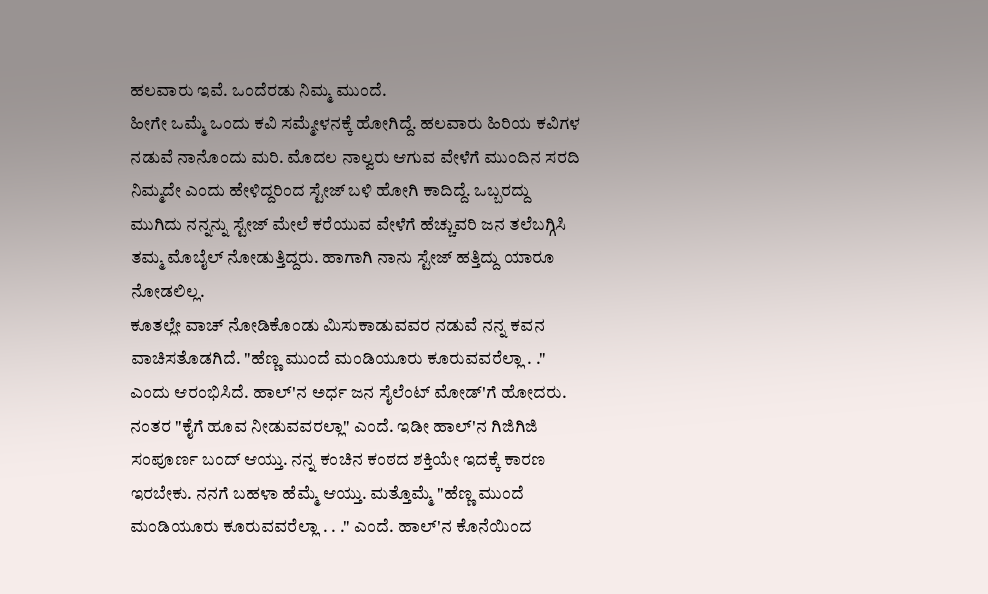ಹಲವಾರು ಇವೆ. ಒಂದೆರಡು ನಿಮ್ಮ ಮುಂದೆ.
ಹೀಗೇ ಒಮ್ಮೆ ಒಂದು ಕವಿ ಸಮ್ಮೇಳನಕ್ಕೆ ಹೋಗಿದ್ದೆ. ಹಲವಾರು ಹಿರಿಯ ಕವಿಗಳ ನಡುವೆ ನಾನೊಂದು ಮರಿ. ಮೊದಲ ನಾಲ್ವರು ಆಗುವ ವೇಳೆಗೆ ಮುಂದಿನ ಸರದಿ ನಿಮ್ಮದೇ ಎಂದು ಹೇಳಿದ್ದರಿಂದ ಸ್ಟೇಜ್ ಬಳಿ ಹೋಗಿ ಕಾದಿದ್ದೆ. ಒಬ್ಬರದ್ದು ಮುಗಿದು ನನ್ನನ್ನು ಸ್ಟೇಜ್ ಮೇಲೆ ಕರೆಯುವ ವೇಳೆಗೆ ಹೆಚ್ಚುವರಿ ಜನ ತಲೆಬಗ್ಗಿಸಿ ತಮ್ಮ ಮೊಬೈಲ್ ನೋಡುತ್ತಿದ್ದರು. ಹಾಗಾಗಿ ನಾನು ಸ್ಟೇಜ್ ಹತ್ತಿದ್ದು ಯಾರೂ ನೋಡಲಿಲ್ಲ.
ಕೂತಲ್ಲೇ ವಾಚ್ ನೋಡಿಕೊಂಡು ಮಿಸುಕಾಡುವವರ ನಡುವೆ ನನ್ನ ಕವನ ವಾಚಿಸತೊಡಗಿದೆ. "ಹೆಣ್ಣ ಮುಂದೆ ಮಂಡಿಯೂರು ಕೂರುವವರೆಲ್ಲಾ . ." ಎಂದು ಆರಂಭಿಸಿದೆ. ಹಾಲ್'ನ ಅರ್ಧ ಜನ ಸೈಲೆಂಟ್ ಮೋಡ್'ಗೆ ಹೋದರು. ನಂತರ "ಕೈಗೆ ಹೂವ ನೀಡುವವರಲ್ಲಾ" ಎಂದೆ. ಇಡೀ ಹಾಲ್'ನ ಗಿಜಿಗಿಜಿ ಸಂಪೂರ್ಣ ಬಂದ್ ಆಯ್ತು. ನನ್ನ ಕಂಚಿನ ಕಂಠದ ಶಕ್ತಿಯೇ ಇದಕ್ಕೆ ಕಾರಣ ಇರಬೇಕು. ನನಗೆ ಬಹಳಾ ಹೆಮ್ಮೆ ಆಯ್ತು. ಮತ್ತೊಮ್ಮೆ "ಹೆಣ್ಣ ಮುಂದೆ ಮಂಡಿಯೂರು ಕೂರುವವರೆಲ್ಲಾ . . ." ಎಂದೆ. ಹಾಲ್'ನ ಕೊನೆಯಿಂದ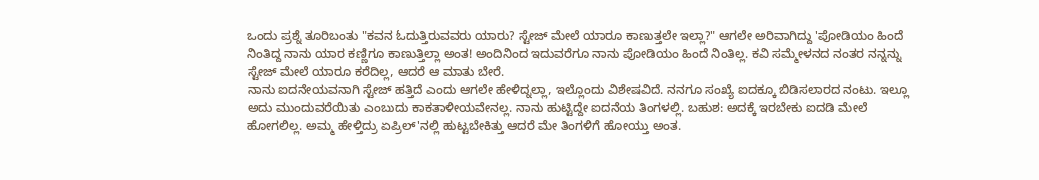ಒಂದು ಪ್ರಶ್ನೆ ತೂರಿಬಂತು "ಕವನ ಓದುತ್ತಿರುವವರು ಯಾರು? ಸ್ಟೇಜ್ ಮೇಲೆ ಯಾರೂ ಕಾಣುತ್ತಲೇ ಇಲ್ಲಾ?" ಆಗಲೇ ಅರಿವಾಗಿದ್ದು 'ಪೋಡಿಯಂ ಹಿಂದೆ ನಿಂತಿದ್ದ ನಾನು ಯಾರ ಕಣ್ಣಿಗೂ ಕಾಣುತ್ತಿಲ್ಲಾ ಅಂತ! ಅಂದಿನಿಂದ ಇದುವರೆಗೂ ನಾನು ಪೋಡಿಯಂ ಹಿಂದೆ ನಿಂತಿಲ್ಲ. ಕವಿ ಸಮ್ಮೇಳನದ ನಂತರ ನನ್ನನ್ನು ಸ್ಟೇಜ್ ಮೇಲೆ ಯಾರೂ ಕರೆದಿಲ್ಲ, ಆದರೆ ಆ ಮಾತು ಬೇರೆ.
ನಾನು ಐದನೇಯವನಾಗಿ ಸ್ಟೇಜ್ ಹತ್ತಿದೆ ಎಂದು ಆಗಲೇ ಹೇಳಿದ್ನಲ್ಲಾ, ಇಲ್ಲೊಂದು ವಿಶೇಷವಿದೆ. ನನಗೂ ಸಂಖ್ಯೆ ಐದಕ್ಕೂ ಬಿಡಿಸಲಾರದ ನಂಟು. ಇಲ್ಲೂ ಅದು ಮುಂದುವರೆಯಿತು ಎಂಬುದು ಕಾಕತಾಳೀಯವೇನಲ್ಲ. ನಾನು ಹುಟ್ಟಿದ್ದೇ ಐದನೆಯ ತಿಂಗಳಲ್ಲಿ. ಬಹುಶ: ಅದಕ್ಕೆ ಇರಬೇಕು ಐದಡಿ ಮೇಲೆ ಹೋಗಲಿಲ್ಲ. ಅಮ್ಮ ಹೇಳ್ತಿದ್ರು ಏಪ್ರಿಲ್'ನಲ್ಲಿ ಹುಟ್ಟಬೇಕಿತ್ತು ಆದರೆ ಮೇ ತಿಂಗಳಿಗೆ ಹೋಯ್ತು ಅಂತ.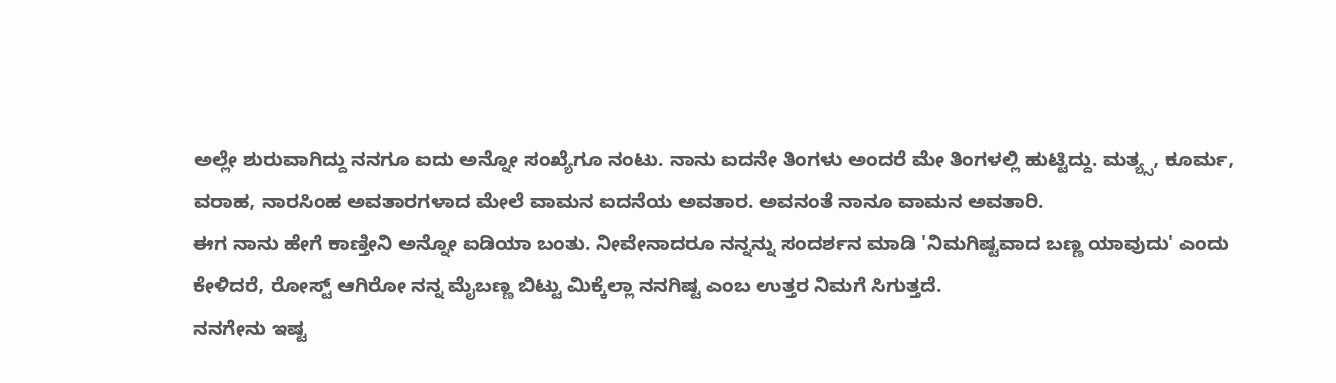ಅಲ್ಲೇ ಶುರುವಾಗಿದ್ದು ನನಗೂ ಐದು ಅನ್ನೋ ಸಂಖ್ಯೆಗೂ ನಂಟು. ನಾನು ಐದನೇ ತಿಂಗಳು ಅಂದರೆ ಮೇ ತಿಂಗಳಲ್ಲಿ ಹುಟ್ಟಿದ್ದು. ಮತ್ಯ್ಸ, ಕೂರ್ಮ, ವರಾಹ, ನಾರಸಿಂಹ ಅವತಾರಗಳಾದ ಮೇಲೆ ವಾಮನ ಐದನೆಯ ಅವತಾರ. ಅವನಂತೆ ನಾನೂ ವಾಮನ ಅವತಾರಿ.
ಈಗ ನಾನು ಹೇಗೆ ಕಾಣ್ತೀನಿ ಅನ್ನೋ ಐಡಿಯಾ ಬಂತು. ನೀವೇನಾದರೂ ನನ್ನನ್ನು ಸಂದರ್ಶನ ಮಾಡಿ 'ನಿಮಗಿಷ್ಟವಾದ ಬಣ್ಣ ಯಾವುದು' ಎಂದು ಕೇಳಿದರೆ, ರೋಸ್ಟ್ ಆಗಿರೋ ನನ್ನ ಮೈಬಣ್ಣ ಬಿಟ್ಟು ಮಿಕ್ಕೆಲ್ಲಾ ನನಗಿಷ್ಟ ಎಂಬ ಉತ್ತರ ನಿಮಗೆ ಸಿಗುತ್ತದೆ.
ನನಗೇನು ಇಷ್ಟ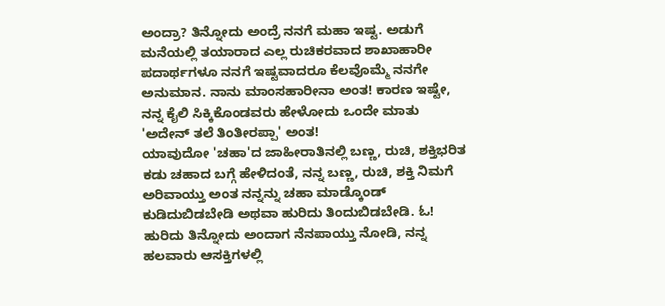ಅಂದ್ರಾ? ತಿನ್ನೋದು ಅಂದ್ರೆ ನನಗೆ ಮಹಾ ಇಷ್ಟ. ಅಡುಗೆ ಮನೆಯಲ್ಲಿ ತಯಾರಾದ ಎಲ್ಲ ರುಚಿಕರವಾದ ಶಾಖಾಹಾರೀ ಪದಾರ್ಥಗಳೂ ನನಗೆ ಇಷ್ಟವಾದರೂ ಕೆಲವೊಮ್ಮೆ ನನಗೇ ಅನುಮಾನ. ನಾನು ಮಾಂಸಹಾರೀನಾ ಅಂತ! ಕಾರಣ ಇಷ್ಟೇ, ನನ್ನ ಕೈಲಿ ಸಿಕ್ಕಿಕೊಂಡವರು ಹೇಳೋದು ಒಂದೇ ಮಾತು 'ಅದೇನ್ ತಲೆ ತಿಂತೀರಪ್ಪಾ' ಅಂತ!
ಯಾವುದೋ 'ಚಹಾ'ದ ಜಾಹೀರಾತಿನಲ್ಲಿ ಬಣ್ಣ, ರುಚಿ, ಶಕ್ತಿಭರಿತ ಕಡು ಚಹಾದ ಬಗ್ಗೆ ಹೇಳಿದಂತೆ, ನನ್ನ ಬಣ್ಣ, ರುಚಿ, ಶಕ್ತಿ ನಿಮಗೆ ಅರಿವಾಯ್ತು ಅಂತ ನನ್ನನ್ನು ಚಹಾ ಮಾಡ್ಕೊಂಡ್ ಕುಡಿದುಬಿಡಬೇಡಿ ಅಥವಾ ಹುರಿದು ತಿಂದುಬಿಡಬೇಡಿ. ಓ! ಹುರಿದು ತಿನ್ನೋದು ಅಂದಾಗ ನೆನಪಾಯ್ತು ನೋಡಿ, ನನ್ನ ಹಲವಾರು ಆಸಕ್ತಿಗಳಲ್ಲಿ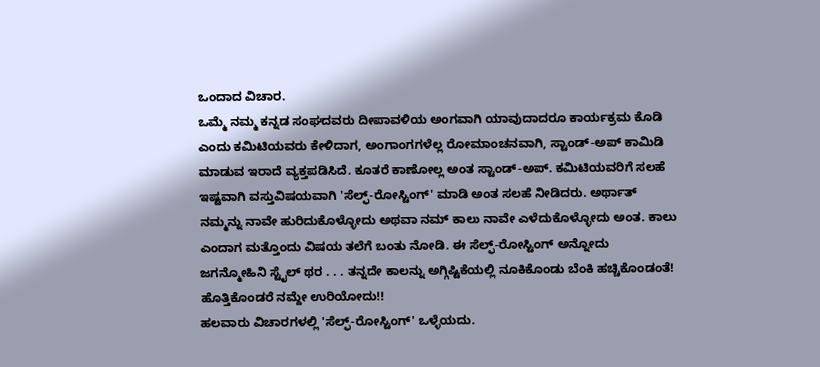ಒಂದಾದ ವಿಚಾರ.
ಒಮ್ಮೆ ನಮ್ಮ ಕನ್ನಡ ಸಂಘದವರು ದೀಪಾವಳಿಯ ಅಂಗವಾಗಿ ಯಾವುದಾದರೂ ಕಾರ್ಯಕ್ರಮ ಕೊಡಿ ಎಂದು ಕಮಿಟಿಯವರು ಕೇಳಿದಾಗ, ಅಂಗಾಂಗಗಳೆಲ್ಲ ರೋಮಾಂಚನವಾಗಿ, ಸ್ಟಾಂಡ್-ಅಪ್ ಕಾಮಿಡಿ ಮಾಡುವ ಇರಾದೆ ವ್ಯಕ್ತಪಡಿಸಿದೆ. ಕೂತರೆ ಕಾಣೋಲ್ಲ ಅಂತ ಸ್ಟಾಂಡ್-ಅಪ್. ಕಮಿಟಿಯವರಿಗೆ ಸಲಹೆ ಇಷ್ಟವಾಗಿ ವಸ್ತುವಿಷಯವಾಗಿ 'ಸೆಲ್ಫ್-ರೋಸ್ಟಿಂಗ್' ಮಾಡಿ ಅಂತ ಸಲಹೆ ನೀಡಿದರು. ಅರ್ಥಾತ್ ನಮ್ಮನ್ನು ನಾವೇ ಹುರಿದುಕೊಳ್ಳೋದು ಅಥವಾ ನಮ್ ಕಾಲು ನಾವೇ ಎಳೆದುಕೊಳ್ಳೋದು ಅಂತ. ಕಾಲು ಎಂದಾಗ ಮತ್ತೊಂದು ವಿಷಯ ತಲೆಗೆ ಬಂತು ನೋಡಿ. ಈ ಸೆಲ್ಫ್-ರೋಸ್ಟಿಂಗ್ ಅನ್ನೋದು ಜಗನ್ಮೋಹಿನಿ ಸ್ಟೈಲ್ ಥರ . . . ತನ್ನದೇ ಕಾಲನ್ನು ಅಗ್ಗಿಷ್ಟಿಕೆಯಲ್ಲಿ ನೂಕಿಕೊಂಡು ಬೆಂಕಿ ಹಚ್ಚಿಕೊಂಡಂತೆ! ಹೊತ್ತಿಕೊಂಡರೆ ನಮ್ದೇ ಉರಿಯೋದು!!
ಹಲವಾರು ವಿಚಾರಗಳಲ್ಲಿ 'ಸೆಲ್ಫ್-ರೋಸ್ಟಿಂಗ್' ಒಳ್ಳೆಯದು.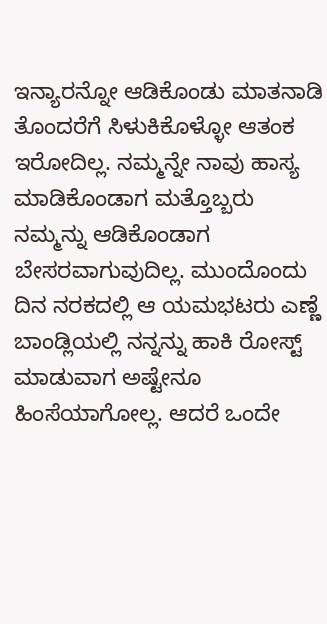ಇನ್ಯಾರನ್ನೋ ಆಡಿಕೊಂಡು ಮಾತನಾಡಿ ತೊಂದರೆಗೆ ಸಿಳುಕಿಕೊಳ್ಳೋ ಆತಂಕ ಇರೋದಿಲ್ಲ. ನಮ್ಮನ್ನೇ ನಾವು ಹಾಸ್ಯ ಮಾಡಿಕೊಂಡಾಗ ಮತ್ತೊಬ್ಬರು ನಮ್ಮನ್ನು ಆಡಿಕೊಂಡಾಗ ಬೇಸರವಾಗುವುದಿಲ್ಲ. ಮುಂದೊಂದು ದಿನ ನರಕದಲ್ಲಿ ಆ ಯಮಭಟರು ಎಣ್ಣೆ ಬಾಂಡ್ಲಿಯಲ್ಲಿ ನನ್ನನ್ನು ಹಾಕಿ ರೋಸ್ಟ್ ಮಾಡುವಾಗ ಅಷ್ಟೇನೂ ಹಿಂಸೆಯಾಗೋಲ್ಲ. ಆದರೆ ಒಂದೇ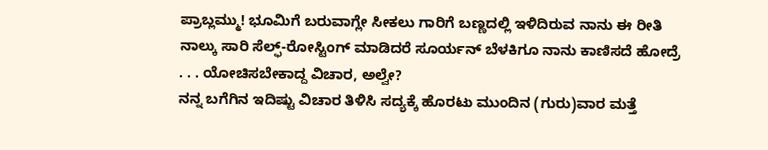ಪ್ರಾಬ್ಲಮ್ಮು! ಭೂಮಿಗೆ ಬರುವಾಗ್ಲೇ ಸೀಕಲು ಗಾರಿಗೆ ಬಣ್ಣದಲ್ಲಿ ಇಳಿದಿರುವ ನಾನು ಈ ರೀತಿ ನಾಲ್ಕು ಸಾರಿ ಸೆಲ್ಫ್-ರೋಸ್ಟಿಂಗ್ ಮಾಡಿದರೆ ಸೂರ್ಯನ್ ಬೆಳಕಿಗೂ ನಾನು ಕಾಣಿಸದೆ ಹೋದ್ರೆ . . . ಯೋಚಿಸಬೇಕಾದ್ದ ವಿಚಾರ, ಅಲ್ವೇ?
ನನ್ನ ಬಗೆಗಿನ ಇದಿಷ್ಟು ವಿಚಾರ ತಿಳಿಸಿ ಸದ್ಯಕ್ಕೆ ಹೊರಟು ಮುಂದಿನ (ಗುರು)ವಾರ ಮತ್ತೆ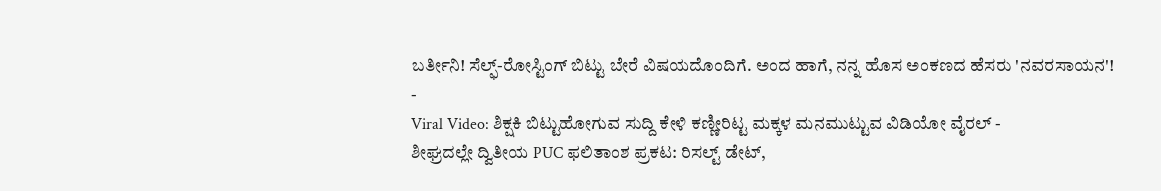ಬರ್ತೀನಿ! ಸೆಲ್ಫ್-ರೋಸ್ಟಿಂಗ್ ಬಿಟ್ಟು ಬೇರೆ ವಿಷಯದೊಂದಿಗೆ. ಅಂದ ಹಾಗೆ, ನನ್ನ ಹೊಸ ಅಂಕಣದ ಹೆಸರು 'ನವರಸಾಯನ'!
-
Viral Video: ಶಿಕ್ಷಕಿ ಬಿಟ್ಟುಹೋಗುವ ಸುದ್ದಿ ಕೇಳಿ ಕಣ್ಣೀರಿಟ್ಟ ಮಕ್ಕಳ ಮನಮುಟ್ಟುವ ವಿಡಿಯೋ ವೈರಲ್ -
ಶೀಘ್ರದಲ್ಲೇ ದ್ವಿತೀಯ PUC ಫಲಿತಾಂಶ ಪ್ರಕಟ: ರಿಸಲ್ಟ್ ಡೇಟ್,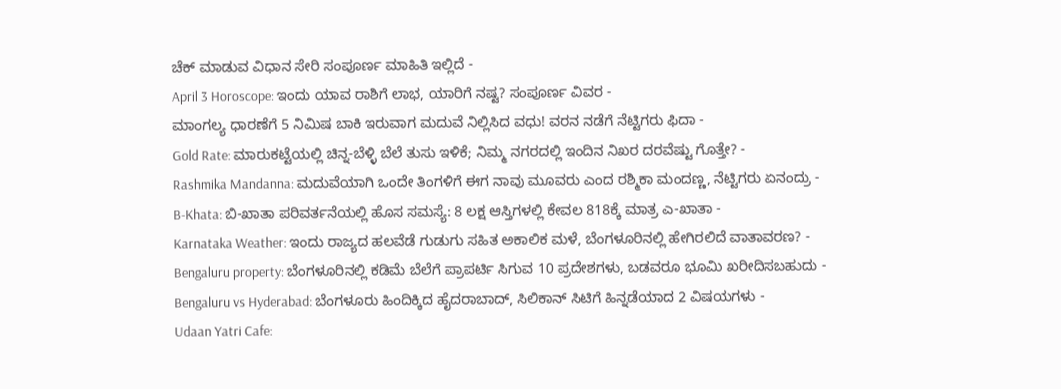ಚೆಕ್ ಮಾಡುವ ವಿಧಾನ ಸೇರಿ ಸಂಪೂರ್ಣ ಮಾಹಿತಿ ಇಲ್ಲಿದೆ -
April 3 Horoscope: ಇಂದು ಯಾವ ರಾಶಿಗೆ ಲಾಭ, ಯಾರಿಗೆ ನಷ್ಟ? ಸಂಪೂರ್ಣ ವಿವರ -
ಮಾಂಗಲ್ಯ ಧಾರಣೆಗೆ 5 ನಿಮಿಷ ಬಾಕಿ ಇರುವಾಗ ಮದುವೆ ನಿಲ್ಲಿಸಿದ ವಧು! ವರನ ನಡೆಗೆ ನೆಟ್ಟಿಗರು ಫಿದಾ -
Gold Rate: ಮಾರುಕಟ್ಟೆಯಲ್ಲಿ ಚಿನ್ನ-ಬೆಳ್ಳಿ ಬೆಲೆ ತುಸು ಇಳಿಕೆ; ನಿಮ್ಮ ನಗರದಲ್ಲಿ ಇಂದಿನ ನಿಖರ ದರವೆಷ್ಟು ಗೊತ್ತೇ? -
Rashmika Mandanna: ಮದುವೆಯಾಗಿ ಒಂದೇ ತಿಂಗಳಿಗೆ ಈಗ ನಾವು ಮೂವರು ಎಂದ ರಶ್ಮಿಕಾ ಮಂದಣ್ಣ, ನೆಟ್ಟಿಗರು ಏನಂದ್ರು -
B-Khata: ಬಿ-ಖಾತಾ ಪರಿವರ್ತನೆಯಲ್ಲಿ ಹೊಸ ಸಮಸ್ಯೆ: 8 ಲಕ್ಷ ಆಸ್ತಿಗಳಲ್ಲಿ ಕೇವಲ 818ಕ್ಕೆ ಮಾತ್ರ ಎ-ಖಾತಾ -
Karnataka Weather: ಇಂದು ರಾಜ್ಯದ ಹಲವೆಡೆ ಗುಡುಗು ಸಹಿತ ಅಕಾಲಿಕ ಮಳೆ, ಬೆಂಗಳೂರಿನಲ್ಲಿ ಹೇಗಿರಲಿದೆ ವಾತಾವರಣ? -
Bengaluru property: ಬೆಂಗಳೂರಿನಲ್ಲಿ ಕಡಿಮೆ ಬೆಲೆಗೆ ಪ್ರಾಪರ್ಟಿ ಸಿಗುವ 10 ಪ್ರದೇಶಗಳು, ಬಡವರೂ ಭೂಮಿ ಖರೀದಿಸಬಹುದು -
Bengaluru vs Hyderabad: ಬೆಂಗಳೂರು ಹಿಂದಿಕ್ಕಿದ ಹೈದರಾಬಾದ್, ಸಿಲಿಕಾನ್ ಸಿಟಿಗೆ ಹಿನ್ನಡೆಯಾದ 2 ವಿಷಯಗಳು -
Udaan Yatri Cafe: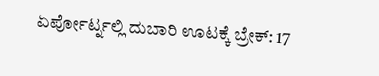ಏರ್ಪೋರ್ಟ್ನಲ್ಲಿ ದುಬಾರಿ ಊಟಕ್ಕೆ ಬ್ರೇಕ್: 17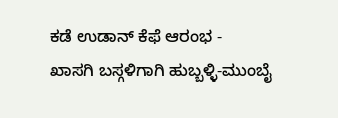ಕಡೆ ಉಡಾನ್ ಕೆಫೆ ಆರಂಭ -
ಖಾಸಗಿ ಬಸ್ಗಳಿಗಾಗಿ ಹುಬ್ಬಳ್ಳಿ-ಮುಂಬೈ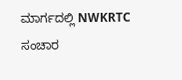ಮಾರ್ಗದಲ್ಲಿ NWKRTC ಸಂಚಾರ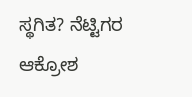ಸ್ಥಗಿತ? ನೆಟ್ಟಿಗರ ಆಕ್ರೋಶ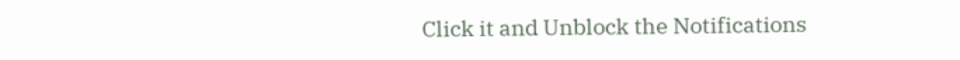Click it and Unblock the Notifications